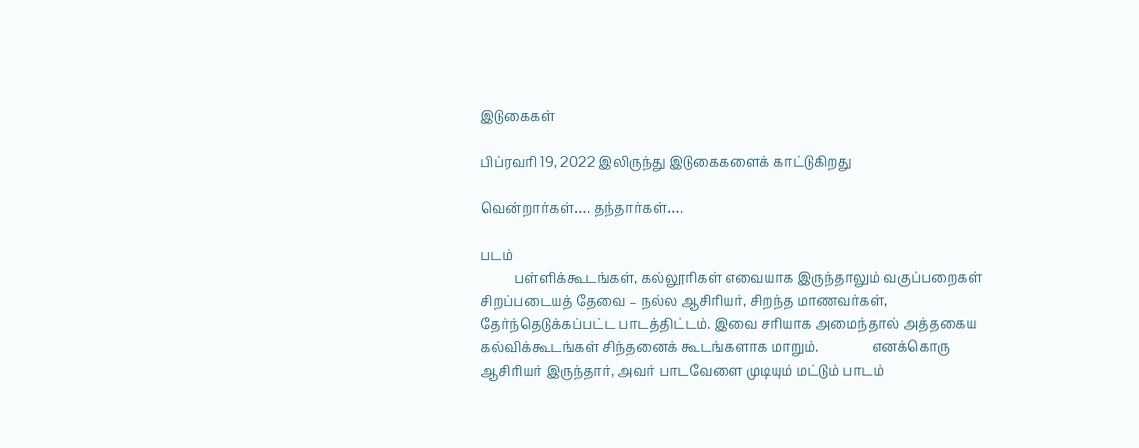இடுகைகள்

பிப்ரவரி 19, 2022 இலிருந்து இடுகைகளைக் காட்டுகிறது

வென்றார்கள்…. தந்தார்கள்….

படம்
          பள்ளிக்கூடங்கள், கல்லூரிகள் எவையாக இருந்தாலும் வகுப்பறைகள் சிறப்படையத் தேவை – நல்ல ஆசிரியர், சிறந்த மாணவர்கள், தேர்ந்தெடுக்கப்பட்ட பாடத்திட்டம். இவை சரியாக அமைந்தால் அத்தகைய கல்விக்கூடங்கள் சிந்தனைக் கூடங்களாக மாறும்.                எனக்கொரு ஆசிரியர் இருந்தார், அவர் பாடவேளை முடியும் மட்டும் பாடம்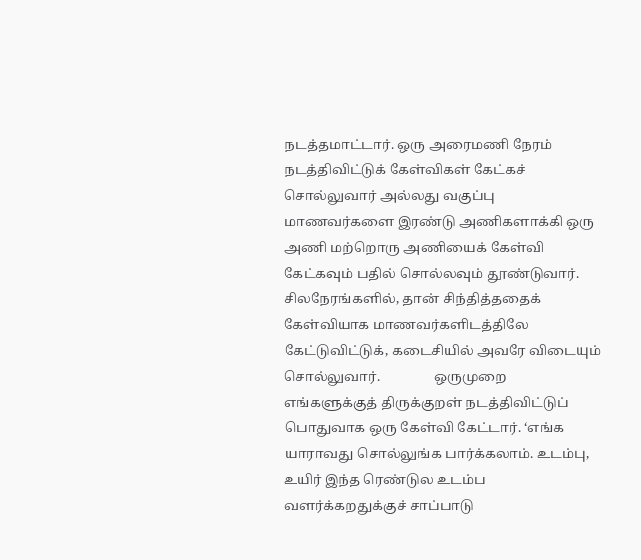நடத்தமாட்டார். ஒரு அரைமணி நேரம் நடத்திவிட்டுக் கேள்விகள் கேட்கச் சொல்லுவார் அல்லது வகுப்பு மாணவர்களை இரண்டு அணிகளாக்கி ஒரு அணி மற்றொரு அணியைக் கேள்வி கேட்கவும் பதில் சொல்லவும் தூண்டுவார். சிலநேரங்களில், தான் சிந்தித்ததைக் கேள்வியாக மாணவர்களிடத்திலே கேட்டுவிட்டுக், கடைசியில் அவரே விடையும் சொல்லுவார்.                ஒருமுறை எங்களுக்குத் திருக்குறள் நடத்திவிட்டுப் பொதுவாக ஒரு கேள்வி கேட்டார். ‘எங்க யாராவது சொல்லுங்க பார்க்கலாம். உடம்பு, உயிர் இந்த ரெண்டுல உடம்ப வளர்க்கறதுக்குச் சாப்பாடு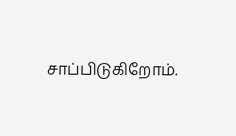சாப்பிடுகிறோம்.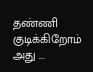தண்ணி குடிக்கிறோம் அது ...